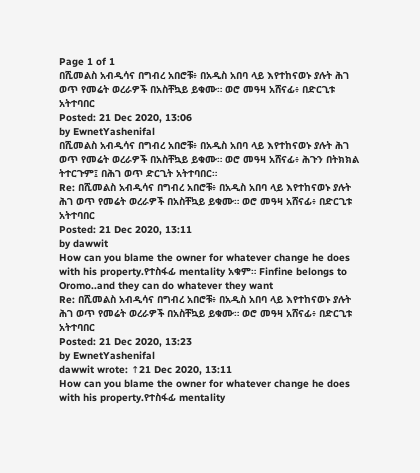Page 1 of 1
በሺመልስ አብዲሳና በግብረ አበሮቹ፥ በአዲስ አበባ ላይ እየተከናወኑ ያሉት ሕገ ወጥ የመሬት ወረራዎች በአስቸኳይ ይቁሙ። ወሮ መዓዛ አሸናፊ፥ በድርጊቱ አትተባበር
Posted: 21 Dec 2020, 13:06
by EwnetYashenifal
በሺመልስ አብዲሳና በግብረ አበሮቹ፥ በአዲስ አበባ ላይ እየተከናወኑ ያሉት ሕገ ወጥ የመሬት ወረራዎች በአስቸኳይ ይቁሙ። ወሮ መዓዛ አሸናፊ፥ ሕጉን በትክክል ትተርጉም፤ በሕገ ወጥ ድርጊት አትተባበር።
Re: በሺመልስ አብዲሳና በግብረ አበሮቹ፥ በአዲስ አበባ ላይ እየተከናወኑ ያሉት ሕገ ወጥ የመሬት ወረራዎች በአስቸኳይ ይቁሙ። ወሮ መዓዛ አሸናፊ፥ በድርጊቱ አትተባበር
Posted: 21 Dec 2020, 13:11
by dawwit
How can you blame the owner for whatever change he does with his property.የተስፋፊ mentality አቁም። Finfine belongs to Oromo..and they can do whatever they want
Re: በሺመልስ አብዲሳና በግብረ አበሮቹ፥ በአዲስ አበባ ላይ እየተከናወኑ ያሉት ሕገ ወጥ የመሬት ወረራዎች በአስቸኳይ ይቁሙ። ወሮ መዓዛ አሸናፊ፥ በድርጊቱ አትተባበር
Posted: 21 Dec 2020, 13:23
by EwnetYashenifal
dawwit wrote: ↑21 Dec 2020, 13:11
How can you blame the owner for whatever change he does with his property.የተስፋፊ mentality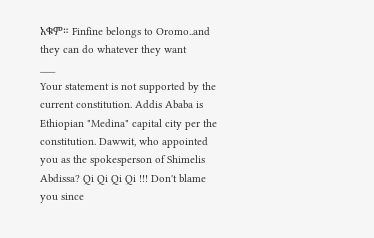አቁም። Finfine belongs to Oromo..and they can do whatever they want
___
Your statement is not supported by the current constitution. Addis Ababa is Ethiopian "Medina" capital city per the constitution. Dawwit, who appointed you as the spokesperson of Shimelis Abdissa? Qi Qi Qi Qi !!! Don't blame you since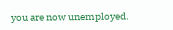you are now unemployed.